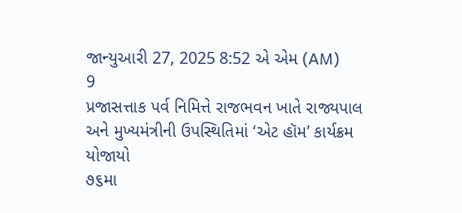જાન્યુઆરી 27, 2025 8:52 એ એમ (AM)
9
પ્રજાસત્તાક પર્વ નિમિત્તે રાજભવન ખાતે રાજ્યપાલ અને મુખ્યમંત્રીની ઉપસ્થિતિમાં ‘એટ હૉમ’ કાર્યક્રમ યોજાયો
૭૬મા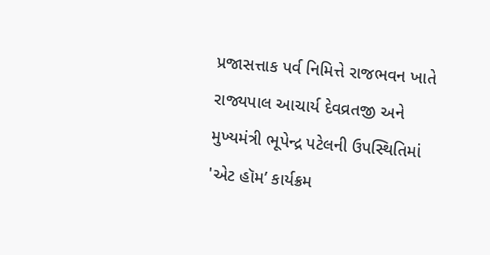પ્રજાસત્તાક પર્વ નિમિત્તે રાજભવન ખાતે રાજ્યપાલ આચાર્ય દેવવ્રતજી અને મુખ્યમંત્રી ભૂપેન્દ્ર પટેલની ઉપસ્થિતિમાં 'એટ હૉમ’ કાર્યક્રમ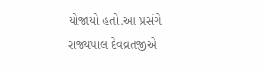યોજાયો હતો.આ પ્રસંગે રાજ્યપાલ દેવવ્રતજીએ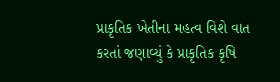પ્રાકૃતિક ખેતીના મહત્વ વિશે વાત કરતાં જણાવ્યું કે પ્રાકૃતિક કૃષિ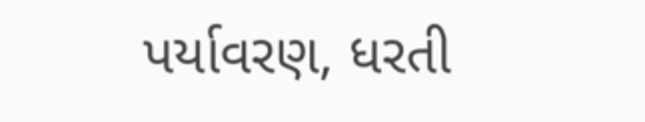પર્યાવરણ, ધરતી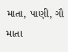માતા, પાણી, ગૌ માતા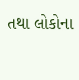તથા લોકોના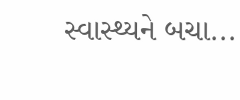સ્વાસ્થ્યને બચા...